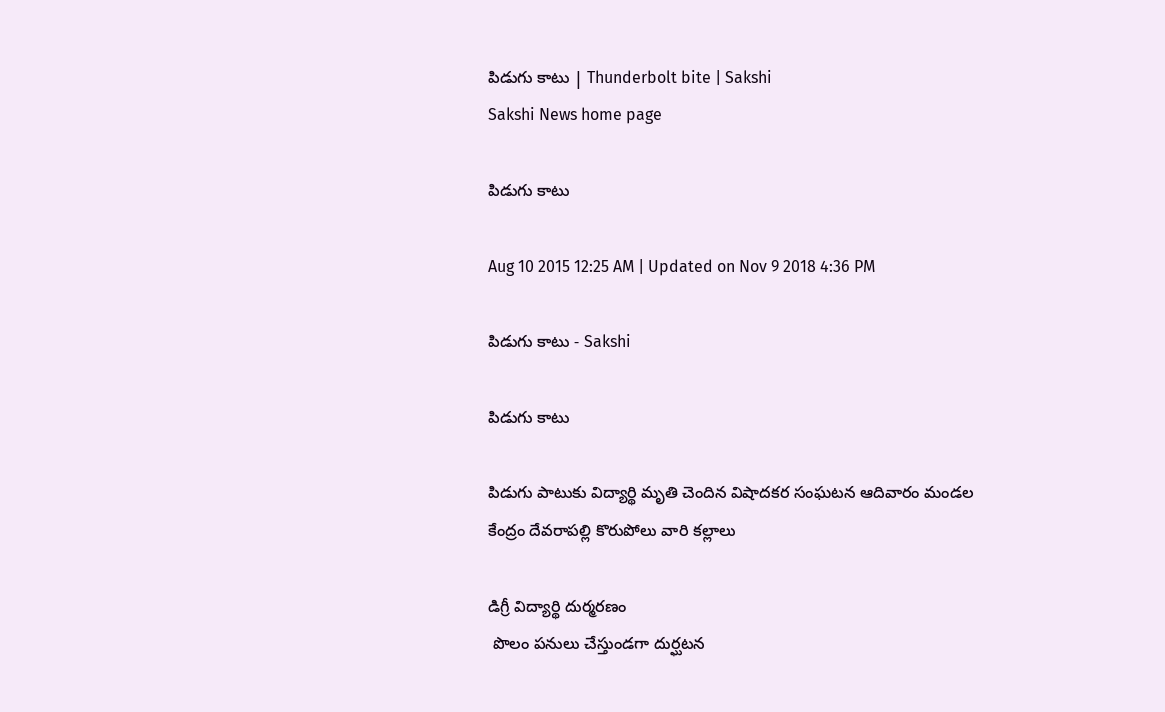పిడుగు కాటు | Thunderbolt bite | Sakshi
Sakshi News home page

పిడుగు కాటు

Aug 10 2015 12:25 AM | Updated on Nov 9 2018 4:36 PM

పిడుగు కాటు - Sakshi

పిడుగు కాటు

పిడుగు పాటుకు విద్యార్థి మృతి చెందిన విషాదకర సంఘటన ఆదివారం మండల కేంద్రం దేవరాపల్లి కొరుపోలు వారి కల్లాలు

డిగ్రీ విద్యార్థి దుర్మరణం
 పొలం పనులు చేస్తుండగా దుర్ఘటన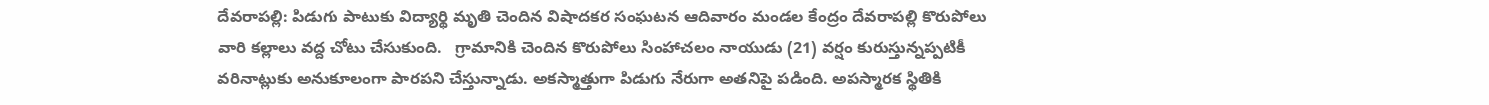దేవరాపల్లి: పిడుగు పాటుకు విద్యార్థి మృతి చెందిన విషాదకర సంఘటన ఆదివారం మండల కేంద్రం దేవరాపల్లి కొరుపోలు వారి కల్లాలు వద్ద చోటు చేసుకుంది.   గ్రామానికి చెందిన కొరుపోలు సింహాచలం నాయుడు (21) వర్షం కురుస్తున్నప్పటికీ వరినాట్లుకు అనుకూలంగా పారపని చేస్తున్నాడు. అకస్మాత్తుగా పిడుగు నేరుగా అతనిపై పడింది. అపస్మారక స్థితికి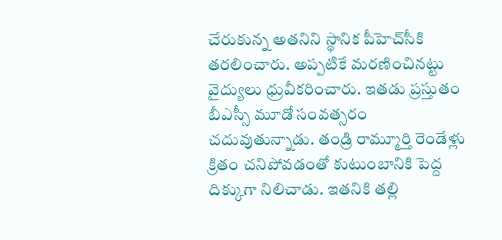చేరుకున్న అతనిని స్థానిక పీహెచ్‌సీకి తరలించారు. అప్పటికే మరణించినట్టు వైద్యులు ధ్రువీకరించారు. ఇతడు ప్రస్తుతం బీఎస్సీ మూడో సంవత్సరం చదువుతున్నాడు. తండ్రి రామ్మూర్తి రెండేళ్లు క్రితం చనిపోవడంతో కుటుంబానికి పెద్ద దిక్కుగా నిలిచాడు. ఇతనికి తల్లి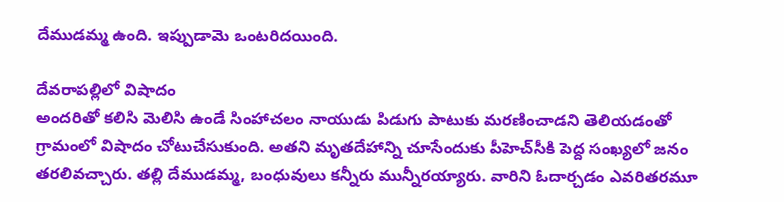దేముడమ్మ ఉంది. ఇప్పుడామె ఒంటరిదయింది.

దేవరాపల్లిలో విషాదం
అందరితో కలిసి మెలిసి ఉండే సింహాచలం నాయుడు పిడుగు పాటుకు మరణించాడని తెలియడంతో గ్రామంలో విషాదం చోటుచేసుకుంది. అతని మృతదేహాన్ని చూసేందుకు పీహెచ్‌సీకి పెద్ద సంఖ్యలో జనం తరలివచ్చారు. తల్లి దేముడమ్మ, బంధువులు కన్నీరు మున్నీరయ్యారు. వారిని ఓదార్చడం ఎవరితరమూ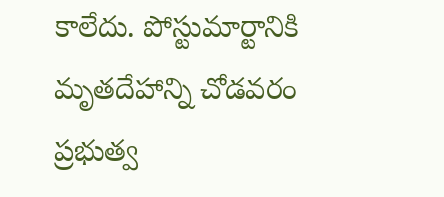కాలేదు. పోస్టుమార్టానికి మృతదేహాన్ని చోడవరం ప్రభుత్వ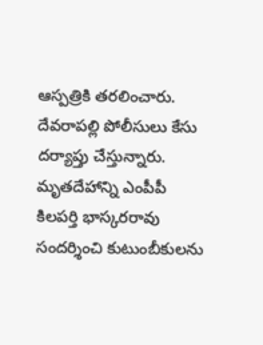ఆస్పత్రికి తరలించారు. దేవరాపల్లి పోలీసులు కేసు దర్యాప్తు చేస్తున్నారు. మృతదేహాన్ని ఎంపీపీ కిలపర్తి భాస్కరరావు సందర్శించి కుటుంబీకులను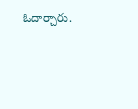ఓదార్చారు.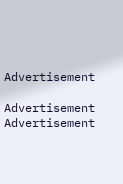Advertisement

Advertisement
Advertisement